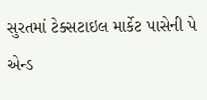સુરતમાં ટેક્સટાઇલ માર્કેટ પાસેની પે એન્ડ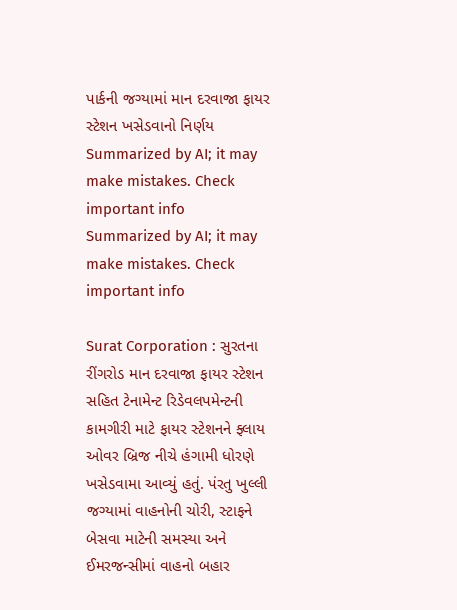પાર્કની જગ્યામાં માન દરવાજા ફાયર સ્ટેશન ખસેડવાનો નિર્ણય
Summarized by AI; it may make mistakes. Check important info
Summarized by AI; it may make mistakes. Check important info

Surat Corporation : સુરતના રીંગરોડ માન દરવાજા ફાયર સ્ટેશન સહિત ટેનામેન્ટ રિડેવલપમેન્ટની કામગીરી માટે ફાયર સ્ટેશનને ફ્લાય ઓવર બ્રિજ નીચે હંગામી ધોરણે ખસેડવામા આવ્યું હતું. પંરતુ ખુલ્લી જગ્યામાં વાહનોની ચોરી, સ્ટાફને બેસવા માટેની સમસ્યા અને ઈમરજન્સીમાં વાહનો બહાર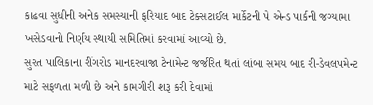કાઢવા સુધીની અનેક સમસ્યાની ફરિયાદ બાદ ટેક્સટાઈલ માર્કેટની પે એન્ડ પાર્કની જગ્યામા ખસેડવાનો નિર્ણય સ્થાયી સમિતિમાં કરવામાં આવ્યો છે.
સુરત પાલિકાના રીંગરોડ માનદરવાજા ટેનામેન્ટ જર્જરિત થતાં લાંબા સમય બાદ રી-ડેવલપમેન્ટ માટે સફળતા મળી છે અને કામગીરી શરૂ કરી દેવામાં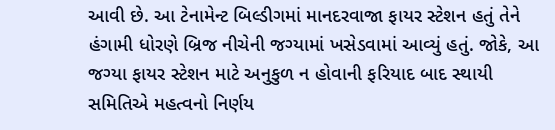આવી છે. આ ટેનામેન્ટ બિલ્ડીગમાં માનદરવાજા ફાયર સ્ટેશન હતું તેને હંગામી ધોરણે બ્રિજ નીચેની જગ્યામાં ખસેડવામાં આવ્યું હતું. જોકે, આ જગ્યા ફાયર સ્ટેશન માટે અનુકુળ ન હોવાની ફરિયાદ બાદ સ્થાયી સમિતિએ મહત્વનો નિર્ણય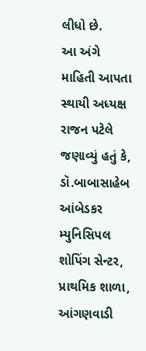લીધો છે.
આ અંગે માહિતી આપતા સ્થાયી અધ્યક્ષ રાજન પટેલે જણાવ્યું હતું કે, ડૉ.બાબાસાહેબ આંબેડકર મ્યુનિસિપલ શોપિંગ સેન્ટર, પ્રાથમિક શાળા, આંગણવાડી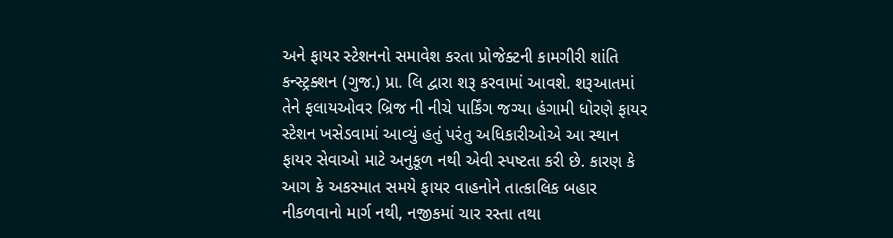અને ફાયર સ્ટેશનનો સમાવેશ કરતા પ્રોજેક્ટની કામગીરી શાંતિ કન્સ્ટ્રક્શન (ગુજ.) પ્રા. લિ દ્વારા શરૂ કરવામાં આવશે. શરૂઆતમાં તેને ફલાયઓવર બ્રિજ ની નીચે પાર્કિંગ જગ્યા હંગામી ધોરણે ફાયર સ્ટેશન ખસેડવામાં આવ્યું હતું પરંતુ અધિકારીઓએ આ સ્થાન ફાયર સેવાઓ માટે અનુકૂળ નથી એવી સ્પષ્ટતા કરી છે. કારણ કે આગ કે અકસ્માત સમયે ફાયર વાહનોને તાત્કાલિક બહાર નીકળવાનો માર્ગ નથી, નજીકમાં ચાર રસ્તા તથા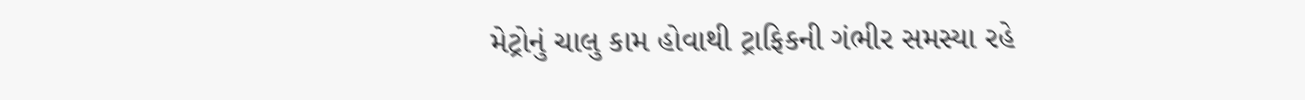મેટ્રોનું ચાલુ કામ હોવાથી ટ્રાફિકની ગંભીર સમસ્યા રહે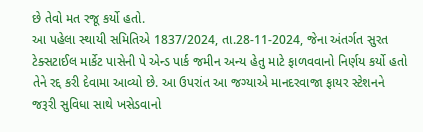છે તેવો મત રજૂ કર્યો હતો.
આ પહેલા સ્થાયી સમિતિએ 1837/2024, તા.28-11-2024, જેના અંતર્ગત સુરત ટેક્સટાઈલ માર્કેટ પાસેની પે એન્ડ પાર્ક જમીન અન્ય હેતુ માટે ફાળવવાનો નિર્ણય કર્યો હતો તેને રદ્દ કરી દેવામા આવ્યો છે. આ ઉપરાંત આ જગ્યાએ માનદરવાજા ફાયર સ્ટેશનને જરૂરી સુવિધા સાથે ખસેડવાનો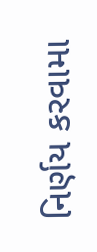નિર્ણય કરવામા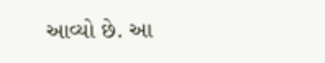આવ્યો છે. આ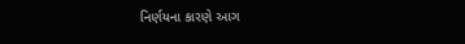નિર્ણયના કારણે આગ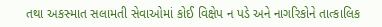તથા અકસ્માત સલામતી સેવાઓમાં કોઈ વિક્ષેપ ન પડે અને નાગરિકોને તાત્કાલિક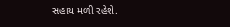સહાય મળી રહેશે.